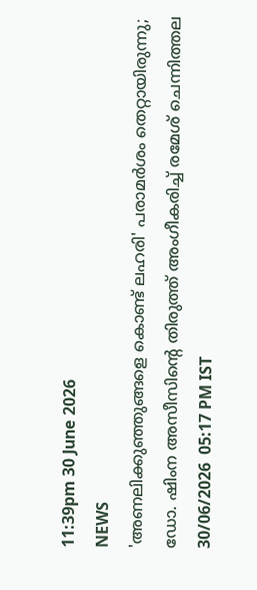11:39pm 30 June 2026
NEWS
'അണലിക്കുഞ്ഞുങ്ങളെ കൊണ്ട് ലഹരി' പരാമർശം തെറ്റായിരുന്നു; ഡോ. ഷിംന അസീസിന്റെ തിരുത്ത് അംഗീകരിച്ച് രമേശ് ചെന്നിത്തല
30/06/2026  05:17 PM IST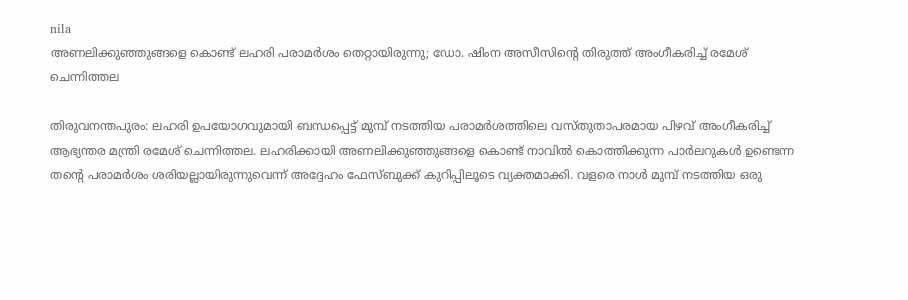nila
അണലിക്കുഞ്ഞുങ്ങളെ കൊണ്ട് ലഹരി പരാമർശം തെറ്റായിരുന്നു; ഡോ. ഷിംന അസീസിന്റെ തിരുത്ത് അംഗീകരിച്ച് രമേശ് ചെന്നിത്തല

തിരുവനന്തപുരം: ലഹരി ഉപയോഗവുമായി ബന്ധപ്പെട്ട് മുമ്പ് നടത്തിയ പരാമർശത്തിലെ വസ്തുതാപരമായ പിഴവ് അംഗീകരിച്ച് ആഭ്യന്തര മന്ത്രി രമേശ് ചെന്നിത്തല. ലഹരിക്കായി അണലിക്കുഞ്ഞുങ്ങളെ കൊണ്ട് നാവിൽ കൊത്തിക്കുന്ന പാർലറുകൾ ഉണ്ടെന്ന തന്റെ പരാമർശം ശരിയല്ലായിരുന്നുവെന്ന് അദ്ദേഹം ഫേസ്ബുക്ക് കുറിപ്പിലൂടെ വ്യക്തമാക്കി. വളരെ നാൾ മുമ്പ് നടത്തിയ ഒരു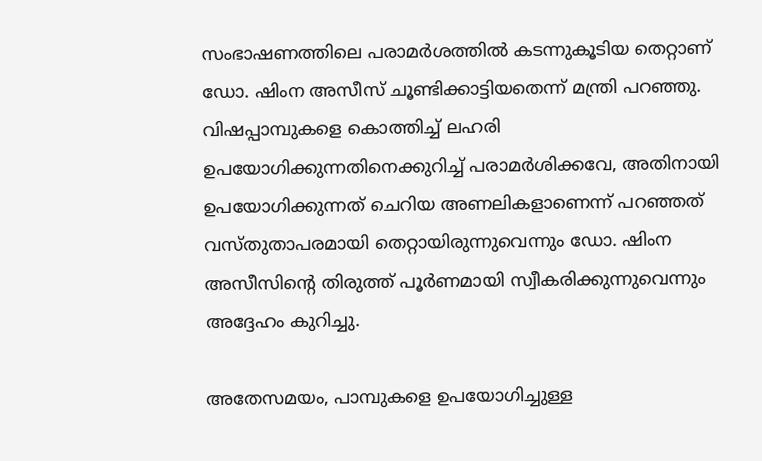സംഭാഷണത്തിലെ പരാമർശത്തിൽ കടന്നുകൂടിയ തെറ്റാണ് ഡോ. ഷിംന അസീസ് ചൂണ്ടിക്കാട്ടിയതെന്ന് മന്ത്രി പറഞ്ഞു. വിഷപ്പാമ്പുകളെ കൊത്തിച്ച് ലഹരി ഉപയോഗിക്കുന്നതിനെക്കുറിച്ച് പരാമർശിക്കവേ, അതിനായി ഉപയോഗിക്കുന്നത് ചെറിയ അണലികളാണെന്ന് പറഞ്ഞത് വസ്തുതാപരമായി തെറ്റായിരുന്നുവെന്നും ഡോ. ഷിംന അസീസിന്റെ തിരുത്ത് പൂർണമായി സ്വീകരിക്കുന്നുവെന്നും അദ്ദേഹം കുറിച്ചു.

അതേസമയം, പാമ്പുകളെ ഉപയോഗിച്ചുള്ള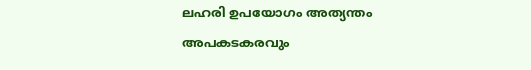ലഹരി ഉപയോഗം അത്യന്തം അപകടകരവും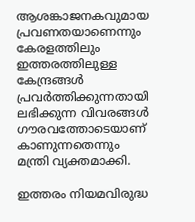ആശങ്കാജനകവുമായ പ്രവണതയാണെന്നും കേരളത്തിലും ഇത്തരത്തിലുള്ള കേന്ദ്രങ്ങൾ പ്രവർത്തിക്കുന്നതായി ലഭിക്കുന്ന വിവരങ്ങൾ ഗൗരവത്തോടെയാണ് കാണുന്നതെന്നും മന്ത്രി വ്യക്തമാക്കി.

ഇത്തരം നിയമവിരുദ്ധ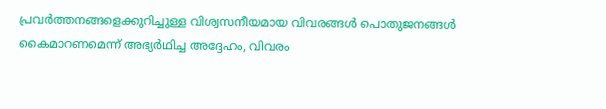പ്രവർത്തനങ്ങളെക്കുറിച്ചുള്ള വിശ്വസനീയമായ വിവരങ്ങൾ പൊതുജനങ്ങൾ കൈമാറണമെന്ന് അഭ്യർഥിച്ച അദ്ദേഹം, വിവരം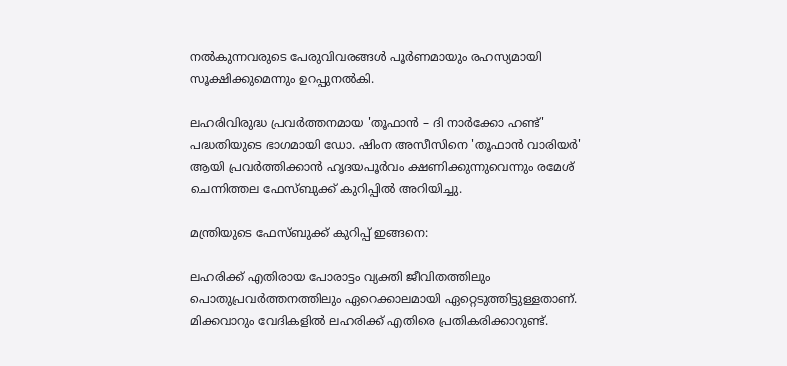നൽകുന്നവരുടെ പേരുവിവരങ്ങൾ പൂർണമായും രഹസ്യമായി സൂക്ഷിക്കുമെന്നും ഉറപ്പുനൽകി.

ലഹരിവിരുദ്ധ പ്രവർത്തനമായ 'തൂഫാൻ – ദി നാർക്കോ ഹണ്ട്' പദ്ധതിയുടെ ഭാഗമായി ഡോ. ഷിംന അസീസിനെ 'തൂഫാൻ വാരിയർ' ആയി പ്രവർത്തിക്കാൻ ഹൃദയപൂർവം ക്ഷണിക്കുന്നുവെന്നും രമേശ് ചെന്നിത്തല ഫേസ്ബുക്ക് കുറിപ്പിൽ അറിയിച്ചു.

മന്ത്രിയുടെ ഫേസ്ബുക്ക് കുറിപ്പ് ഇങ്ങനെ:

ലഹരിക്ക് എതിരായ പോരാട്ടം വ്യക്തി ജീവിതത്തിലും പൊതുപ്രവർത്തനത്തിലും ഏറെക്കാലമായി ഏറ്റെടുത്തിട്ടുള്ളതാണ്. മിക്കവാറും വേദികളിൽ ലഹരിക്ക് എതിരെ പ്രതികരിക്കാറുണ്ട്.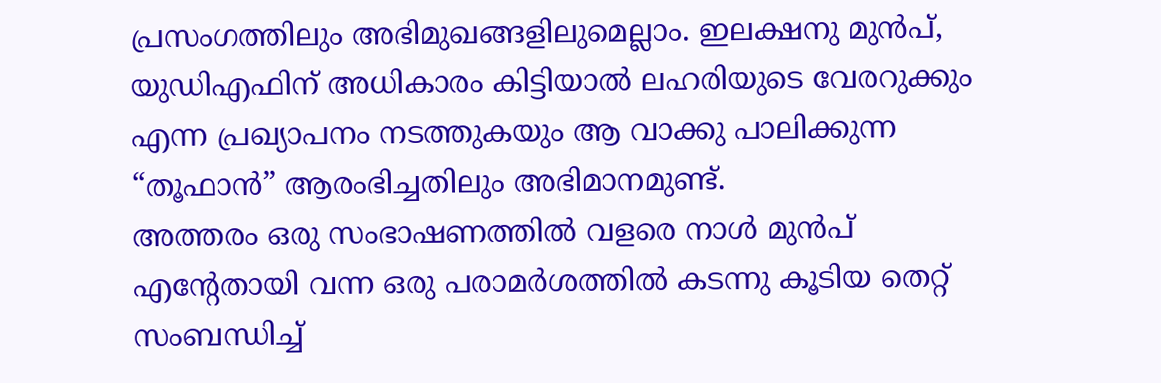പ്രസംഗത്തിലും അഭിമുഖങ്ങളിലുമെല്ലാം. ഇലക്ഷനു മുൻപ്, യുഡിഎഫിന് അധികാരം കിട്ടിയാൽ ലഹരിയുടെ വേരറുക്കും എന്ന പ്രഖ്യാപനം നടത്തുകയും ആ വാക്കു പാലിക്കുന്ന “തൂഫാൻ” ആരംഭിച്ചതിലും അഭിമാനമുണ്ട്.
അത്തരം ഒരു സംഭാഷണത്തിൽ വളരെ നാൾ മുൻപ് എന്റേതായി വന്ന ഒരു പരാമർശത്തിൽ കടന്നു കൂടിയ തെറ്റ് സംബന്ധിച്ച്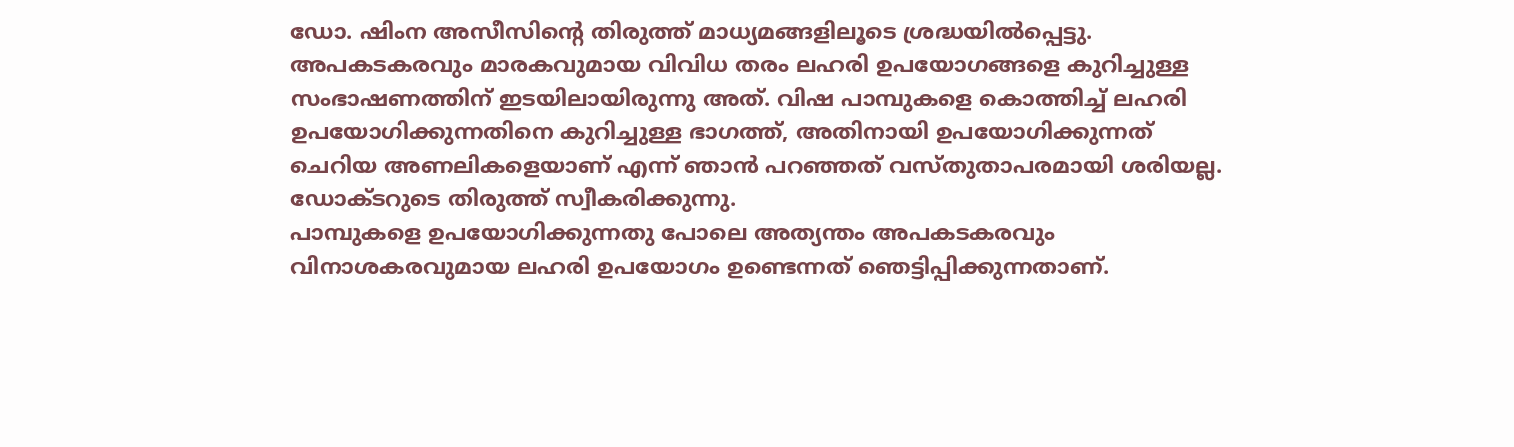ഡോ. ഷിംന അസീസിന്റെ തിരുത്ത് മാധ്യമങ്ങളിലൂടെ ശ്രദ്ധയിൽപ്പെട്ടു. അപകടകരവും മാരകവുമായ വിവിധ തരം ലഹരി ഉപയോഗങ്ങളെ കുറിച്ചുള്ള സംഭാഷണത്തിന് ഇടയിലായിരുന്നു അത്. വിഷ പാമ്പുകളെ കൊത്തിച്ച് ലഹരി ഉപയോഗിക്കുന്നതിനെ കുറിച്ചുള്ള ഭാഗത്ത്, അതിനായി ഉപയോഗിക്കുന്നത് ചെറിയ അണലികളെയാണ് എന്ന് ഞാൻ പറഞ്ഞത് വസ്തുതാപരമായി ശരിയല്ല. ഡോക്ടറുടെ തിരുത്ത് സ്വീകരിക്കുന്നു.
പാമ്പുകളെ ഉപയോഗിക്കുന്നതു പോലെ അത്യന്തം അപകടകരവും വിനാശകരവുമായ ലഹരി ഉപയോഗം ഉണ്ടെന്നത് ഞെട്ടിപ്പിക്കുന്നതാണ്.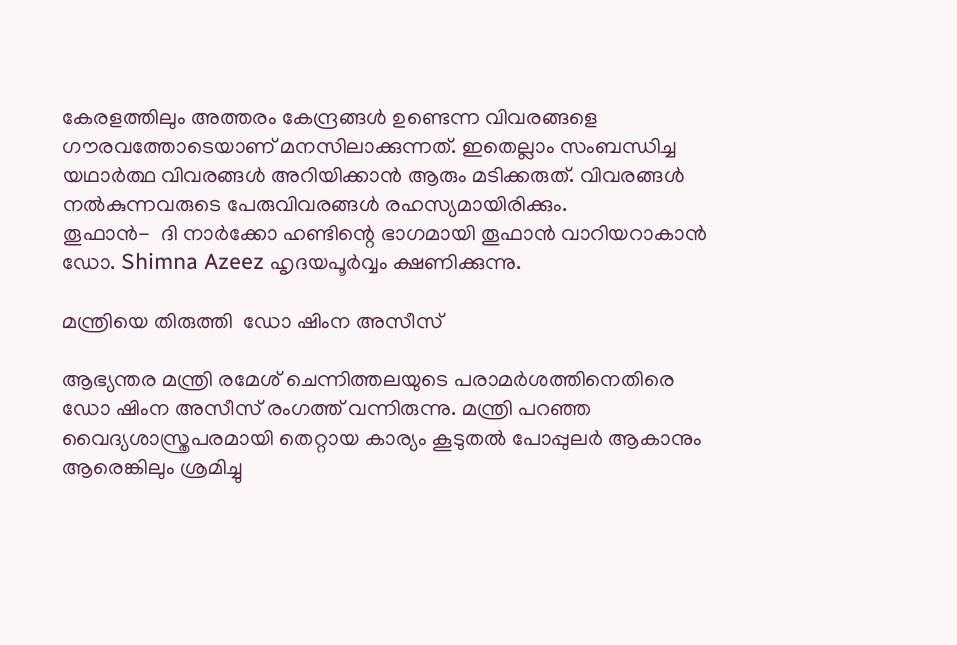കേരളത്തിലും അത്തരം കേന്ദ്രങ്ങൾ ഉണ്ടെന്ന വിവരങ്ങളെ ഗൗരവത്തോടെയാണ് മനസിലാക്കുന്നത്. ഇതെല്ലാം സംബന്ധിച്ച യഥാർത്ഥ വിവരങ്ങൾ അറിയിക്കാൻ ആരും മടിക്കരുത്. വിവരങ്ങൾ നൽകുന്നവരുടെ പേരുവിവരങ്ങൾ രഹസ്യമായിരിക്കും.
തൂഫാൻ-  ദി നാർക്കോ ഹണ്ടിന്റെ ഭാഗമായി തൂഫാൻ വാറിയറാകാൻ ഡോ. Shimna Azeez ഹൃദയപൂർവ്വം ക്ഷണിക്കുന്നു.

മന്ത്രിയെ തിരുത്തി  ഡോ ഷിംന അസീസ്

ആഭ്യന്തര മന്ത്രി രമേശ് ചെന്നിത്തലയുടെ പരാമർശത്തിനെതിരെ ഡോ ഷിംന അസീസ് രംഗത്ത് വന്നിരുന്നു. മന്ത്രി പറഞ്ഞ വൈദ്യശാസ്ത്രപരമായി തെറ്റായ കാര്യം കൂടുതൽ പോപ്പുലർ ആകാനും ആരെങ്കിലും ശ്രമിച്ചു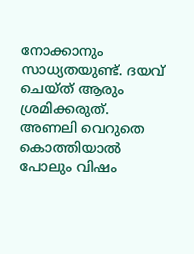നോക്കാനും സാധ്യതയുണ്ട്. ദയവ് ചെയ്ത് ആരും ശ്രമിക്കരുത്. അണലി വെറുതെ കൊത്തിയാൽ പോലും വിഷം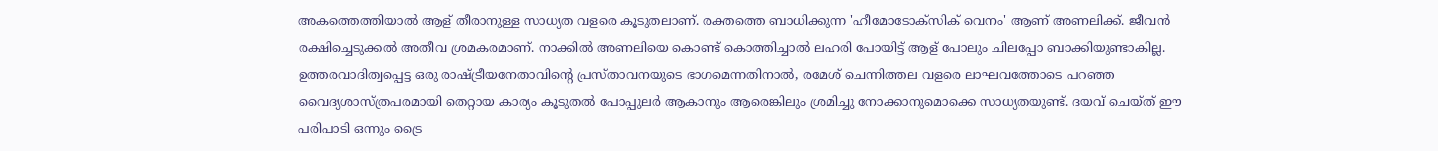അകത്തെത്തിയാൽ ആള് തീരാനുള്ള സാധ്യത വളരെ കൂടുതലാണ്. രക്തത്തെ ബാധിക്കുന്ന 'ഹീമോടോക്സിക് വെനം' ആണ് അണലിക്ക്. ജീവൻ രക്ഷിച്ചെടുക്കൽ അതീവ ശ്രമകരമാണ്. നാക്കിൽ അണലിയെ കൊണ്ട്‌ കൊത്തിച്ചാൽ ലഹരി പോയിട്ട്‌ ആള്‌ പോലും ചിലപ്പോ ബാക്കിയുണ്ടാകില്ല. ഉത്തരവാദിത്വപ്പെട്ട ഒരു രാഷ്ട്രീയനേതാവിന്റെ പ്രസ്താവനയുടെ ഭാഗമെന്നതിനാൽ, രമേശ് ചെന്നിത്തല വളരെ ലാഘവത്തോടെ പറഞ്ഞ വൈദ്യശാസ്ത്രപരമായി തെറ്റായ കാര്യം കൂടുതൽ പോപ്പുലർ ആകാനും ആരെങ്കിലും ശ്രമിച്ചു നോക്കാനുമൊക്കെ സാധ്യതയുണ്ട്. ദയവ് ചെയ്ത് ഈ പരിപാടി ഒന്നും ട്രൈ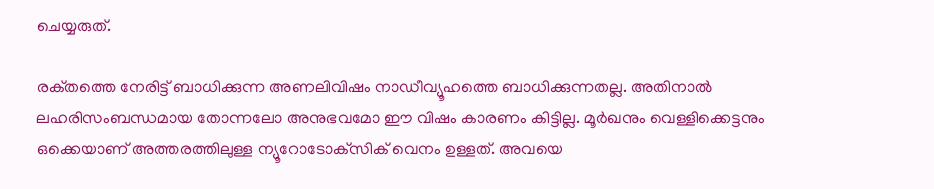ചെയ്യരുത്.

രക്‌തത്തെ നേരിട്ട്‌ ബാധിക്കുന്ന അണലിവിഷം നാഡീവ്യൂഹത്തെ ബാധിക്കുന്നതല്ല. അതിനാൽ ലഹരിസംബന്ധമായ തോന്നലോ അനുഭവമോ ഈ വിഷം കാരണം കിട്ടില്ല. മൂർഖനും വെള്ളിക്കെട്ടനും ഒക്കെയാണ്‌ അത്തരത്തിലുള്ള ന്യൂറോടോക്‌സിക്‌ വെനം ഉള്ളത്‌. അവയെ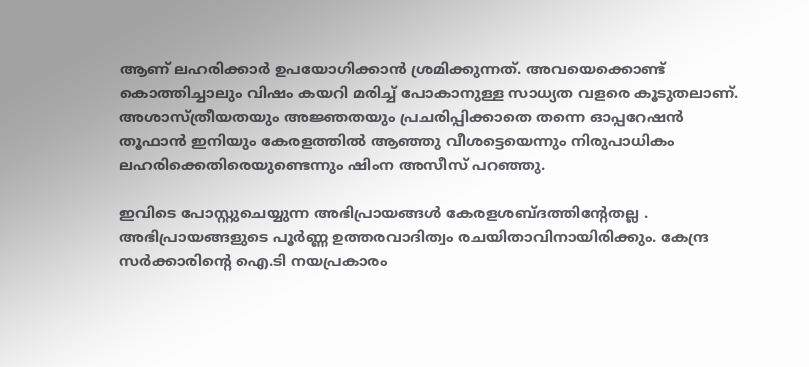ആണ്‌ ലഹരിക്കാർ ഉപയോഗിക്കാൻ ശ്രമിക്കുന്നത്‌. അവയെക്കൊണ്ട്‌ കൊത്തിച്ചാലും വിഷം കയറി മരിച്ച്‌ പോകാനുള്ള സാധ്യത വളരെ കൂടുതലാണ്‌. അശാസ്ത്രീയതയും അജ്ഞതയും പ്രചരിപ്പിക്കാതെ തന്നെ ഓപ്പറേഷൻ തൂഫാൻ ഇനിയും കേരളത്തിൽ ആഞ്ഞു വീശട്ടെയെന്നും നിരുപാധികം ലഹരിക്കെതിരെയുണ്ടെന്നും ഷിംന അസീസ് പറഞ്ഞു.

ഇവിടെ പോസ്റ്റുചെയ്യുന്ന അഭിപ്രായങ്ങള്‍ കേരളശബ്‌ദത്തിന്റേതല്ല . അഭിപ്രായങ്ങളുടെ പൂര്‍ണ്ണ ഉത്തരവാദിത്വം രചയിതാവിനായിരിക്കും. കേന്ദ്ര സർക്കാരിന്റെ ഐ.ടി നയപ്രകാരം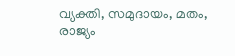വ്യക്തി, സമുദായം, മതം, രാജ്യം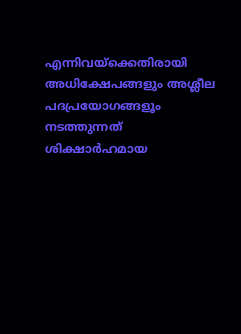എന്നിവയ്ക്കെതിരായി അധിക്ഷേപങ്ങളും അശ്ലീല പദപ്രയോഗങ്ങളൂം നടത്തുന്നത് ശിക്ഷാര്‍ഹമായ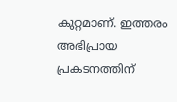കുറ്റമാണ്. ഇത്തരം അഭിപ്രായ പ്രകടനത്തിന്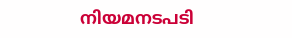നിയമനടപടി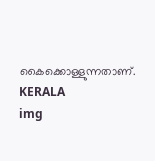കൈക്കൊള്ളുന്നതാണ്.
KERALA
img